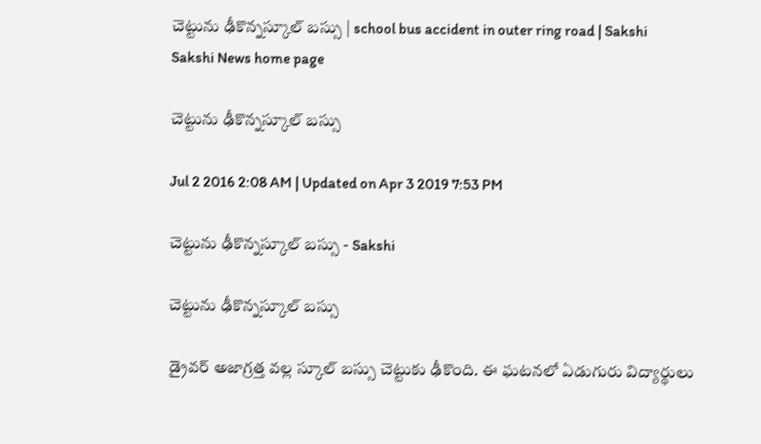చెట్టును ఢీకొన్నస్కూల్ బస్సు | school bus accident in outer ring road | Sakshi
Sakshi News home page

చెట్టును ఢీకొన్నస్కూల్ బస్సు

Jul 2 2016 2:08 AM | Updated on Apr 3 2019 7:53 PM

చెట్టును ఢీకొన్నస్కూల్ బస్సు - Sakshi

చెట్టును ఢీకొన్నస్కూల్ బస్సు

డ్రైవర్ అజాగ్రత్త వల్ల స్కూల్ బస్సు చెట్టుకు ఢీకొంది. ఈ ఘటనలో ఏడుగురు విద్యార్థులు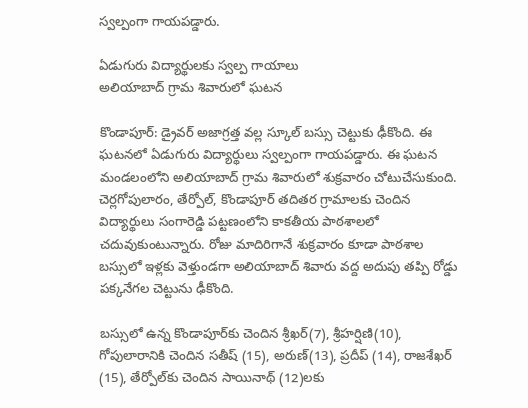స్వల్పంగా గాయపడ్డారు.

ఏడుగురు విద్యార్థులకు స్వల్ప గాయాలు
అలియాబాద్ గ్రామ శివారులో ఘటన

కొండాపూర్: డ్రైవర్ అజాగ్రత్త వల్ల స్కూల్ బస్సు చెట్టుకు ఢీకొంది. ఈ ఘటనలో ఏడుగురు విద్యార్థులు స్వల్పంగా గాయపడ్డారు. ఈ ఘటన మండలంలోని అలియాబాద్ గ్రామ శివారులో శుక్రవారం చోటుచేసుకుంది. చెర్లగోపులారం, తేర్పోల్, కొండాపూర్ తదితర గ్రామాలకు చెందిన విద్యార్థులు సంగారెడ్డి పట్టణంలోని కాకతీయ పాఠశాలలో చదువుకుంటున్నారు. రోజు మాదిరిగానే శుక్రవారం కూడా పాఠశాల బస్సులో ఇళ్లకు వెళ్తుండగా అలియాబాద్ శివారు వద్ద అదుపు తప్పి రోడ్డు పక్కనేగల చెట్టును ఢీకొంది.

బస్సులో ఉన్న కొండాపూర్‌కు చెందిన శ్రీఖర్(7), శ్రీహర్షిణి(10), గోపులారానికి చెందిన సతీష్ (15), అరుణ్(13), ప్రదీప్ (14), రాజశేఖర్ (15), తేర్పోల్‌కు చెందిన సాయినాథ్ (12)లకు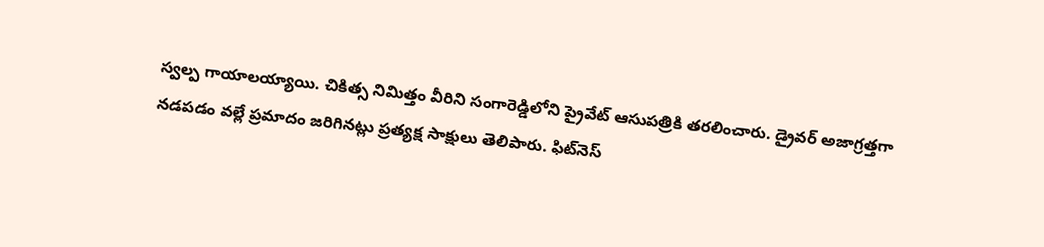స్వల్ప గాయాలయ్యాయి. చికిత్స నిమిత్తం వీరిని సంగారెడ్డిలోని ప్రైవేట్ ఆసుపత్రికి తరలించారు. డ్రైవర్ అజాగ్రత్తగా నడపడం వల్లే ప్రమాదం జరిగినట్లు ప్రత్యక్ష సాక్షులు తెలిపారు. ఫిట్‌నెస్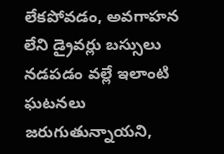లేకపోవడం, అవగాహన లేని డ్రైవర్లు బస్సులు నడపడం వల్లే ఇలాంటి ఘటనలు జరుగుతున్నాయని,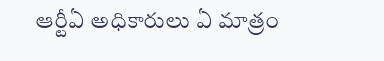ఆర్టీఏ అధికారులు ఏ మాత్రం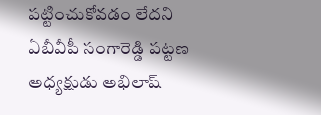పట్టించుకోవడం లేదని ఏబీవీపీ సంగారెడ్డి పట్టణ అధ్యక్షుడు అభిలాష్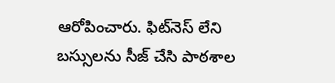ఆరోపించారు. ఫిట్‌నెస్ లేని బస్సులను సీజ్ చేసి పాఠశాల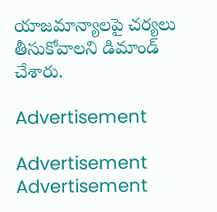యాజమాన్యాలపై చర్యలు తీసుకోవాలని డిమాండ్ చేశారు.

Advertisement

Advertisement
Advertisement